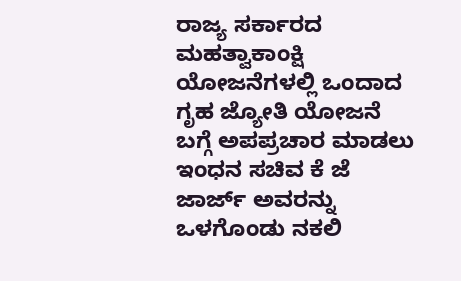ರಾಜ್ಯ ಸರ್ಕಾರದ ಮಹತ್ವಾಕಾಂಕ್ಷಿ ಯೋಜನೆಗಳಲ್ಲಿ ಒಂದಾದ ಗೃಹ ಜ್ಯೋತಿ ಯೋಜನೆ ಬಗ್ಗೆ ಅಪಪ್ರಚಾರ ಮಾಡಲು ಇಂಧನ ಸಚಿವ ಕೆ ಜೆ ಜಾರ್ಜ್ ಅವರನ್ನು ಒಳಗೊಂಡು ನಕಲಿ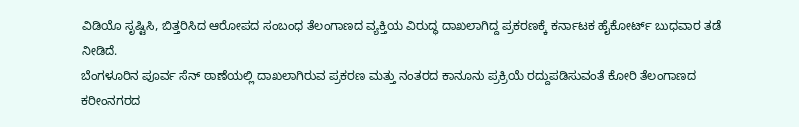ವಿಡಿಯೊ ಸೃಷ್ಟಿಸಿ, ಬಿತ್ತರಿಸಿದ ಆರೋಪದ ಸಂಬಂಧ ತೆಲಂಗಾಣದ ವ್ಯಕ್ತಿಯ ವಿರುದ್ಧ ದಾಖಲಾಗಿದ್ದ ಪ್ರಕರಣಕ್ಕೆ ಕರ್ನಾಟಕ ಹೈಕೋರ್ಟ್ ಬುಧವಾರ ತಡೆ ನೀಡಿದೆ.
ಬೆಂಗಳೂರಿನ ಪೂರ್ವ ಸೆನ್ ಠಾಣೆಯಲ್ಲಿ ದಾಖಲಾಗಿರುವ ಪ್ರಕರಣ ಮತ್ತು ನಂತರದ ಕಾನೂನು ಪ್ರಕ್ರಿಯೆ ರದ್ದುಪಡಿಸುವಂತೆ ಕೋರಿ ತೆಲಂಗಾಣದ ಕರೀಂನಗರದ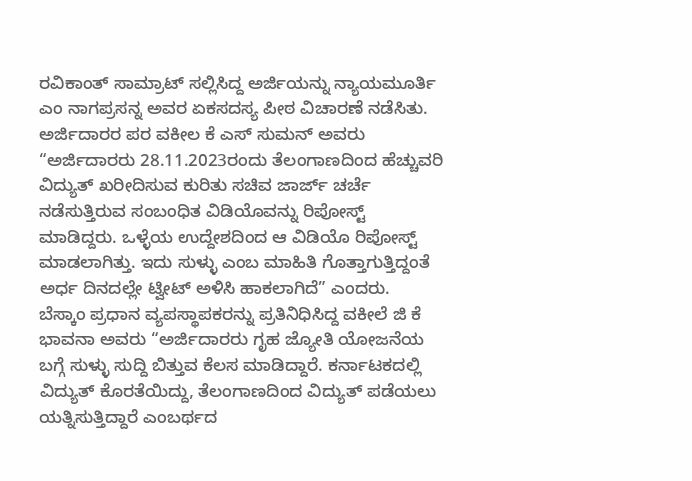ರವಿಕಾಂತ್ ಸಾಮ್ರಾಟ್ ಸಲ್ಲಿಸಿದ್ದ ಅರ್ಜಿಯನ್ನು ನ್ಯಾಯಮೂರ್ತಿ ಎಂ ನಾಗಪ್ರಸನ್ನ ಅವರ ಏಕಸದಸ್ಯ ಪೀಠ ವಿಚಾರಣೆ ನಡೆಸಿತು.
ಅರ್ಜಿದಾರರ ಪರ ವಕೀಲ ಕೆ ಎಸ್ ಸುಮನ್ ಅವರು “ಅರ್ಜಿದಾರರು 28.11.2023ರಂದು ತೆಲಂಗಾಣದಿಂದ ಹೆಚ್ಚುವರಿ ವಿದ್ಯುತ್ ಖರೀದಿಸುವ ಕುರಿತು ಸಚಿವ ಜಾರ್ಜ್ ಚರ್ಚೆ ನಡೆಸುತ್ತಿರುವ ಸಂಬಂಧಿತ ವಿಡಿಯೊವನ್ನು ರಿಪೋಸ್ಟ್ ಮಾಡಿದ್ದರು. ಒಳ್ಳೆಯ ಉದ್ದೇಶದಿಂದ ಆ ವಿಡಿಯೊ ರಿಪೋಸ್ಟ್ ಮಾಡಲಾಗಿತ್ತು. ಇದು ಸುಳ್ಳು ಎಂಬ ಮಾಹಿತಿ ಗೊತ್ತಾಗುತ್ತಿದ್ದಂತೆ ಅರ್ಧ ದಿನದಲ್ಲೇ ಟ್ವೀಟ್ ಅಳಿಸಿ ಹಾಕಲಾಗಿದೆ” ಎಂದರು.
ಬೆಸ್ಕಾಂ ಪ್ರಧಾನ ವ್ಯಪಸ್ಥಾಪಕರನ್ನು ಪ್ರತಿನಿಧಿಸಿದ್ದ ವಕೀಲೆ ಜಿ ಕೆ ಭಾವನಾ ಅವರು “ಅರ್ಜಿದಾರರು ಗೃಹ ಜ್ಯೋತಿ ಯೋಜನೆಯ ಬಗ್ಗೆ ಸುಳ್ಳು ಸುದ್ದಿ ಬಿತ್ತುವ ಕೆಲಸ ಮಾಡಿದ್ದಾರೆ. ಕರ್ನಾಟಕದಲ್ಲಿ ವಿದ್ಯುತ್ ಕೊರತೆಯಿದ್ದು, ತೆಲಂಗಾಣದಿಂದ ವಿದ್ಯುತ್ ಪಡೆಯಲು ಯತ್ನಿಸುತ್ತಿದ್ದಾರೆ ಎಂಬರ್ಥದ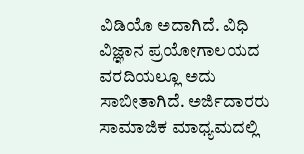ವಿಡಿಯೊ ಅದಾಗಿದೆ. ವಿಧಿ ವಿಜ್ಞಾನ ಪ್ರಯೋಗಾಲಯದ ವರದಿಯಲ್ಲೂ ಅದು ಸಾಬೀತಾಗಿದೆ. ಅರ್ಜಿದಾರರು ಸಾಮಾಜಿಕ ಮಾಧ್ಯಮದಲ್ಲಿ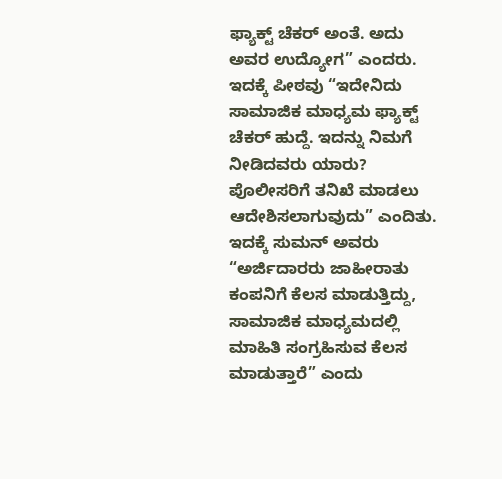ಫ್ಯಾಕ್ಟ್ ಚೆಕರ್ ಅಂತೆ. ಅದು ಅವರ ಉದ್ಯೋಗ” ಎಂದರು.
ಇದಕ್ಕೆ ಪೀಠವು “ಇದೇನಿದು ಸಾಮಾಜಿಕ ಮಾಧ್ಯಮ ಫ್ಯಾಕ್ಟ್ ಚೆಕರ್ ಹುದ್ದೆ. ಇದನ್ನು ನಿಮಗೆ ನೀಡಿದವರು ಯಾರು? ಪೊಲೀಸರಿಗೆ ತನಿಖೆ ಮಾಡಲು ಆದೇಶಿಸಲಾಗುವುದು” ಎಂದಿತು.
ಇದಕ್ಕೆ ಸುಮನ್ ಅವರು “ಅರ್ಜಿದಾರರು ಜಾಹೀರಾತು ಕಂಪನಿಗೆ ಕೆಲಸ ಮಾಡುತ್ತಿದ್ದು, ಸಾಮಾಜಿಕ ಮಾಧ್ಯಮದಲ್ಲಿ ಮಾಹಿತಿ ಸಂಗ್ರಹಿಸುವ ಕೆಲಸ ಮಾಡುತ್ತಾರೆ” ಎಂದು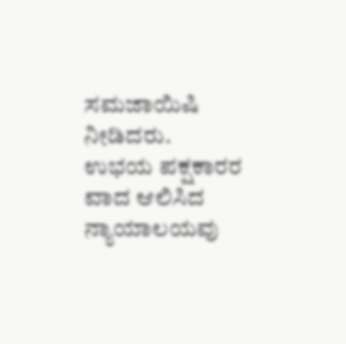ಸಮಜಾಯಿಷಿ ನೀಡಿದರು.
ಉಭಯ ಪಕ್ಷಕಾರರ ವಾದ ಆಲಿಸಿದ ನ್ಯಾಯಾಲಯವು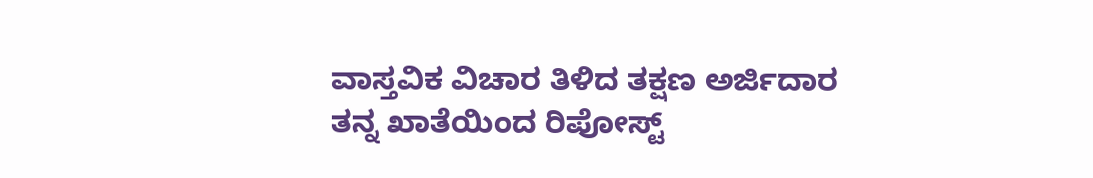ವಾಸ್ತವಿಕ ವಿಚಾರ ತಿಳಿದ ತಕ್ಷಣ ಅರ್ಜಿದಾರ ತನ್ನ ಖಾತೆಯಿಂದ ರಿಪೋಸ್ಟ್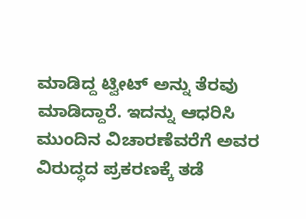ಮಾಡಿದ್ದ ಟ್ವೀಟ್ ಅನ್ನು ತೆರವು ಮಾಡಿದ್ದಾರೆ. ಇದನ್ನು ಆಧರಿಸಿ ಮುಂದಿನ ವಿಚಾರಣೆವರೆಗೆ ಅವರ ವಿರುದ್ಧದ ಪ್ರಕರಣಕ್ಕೆ ತಡೆ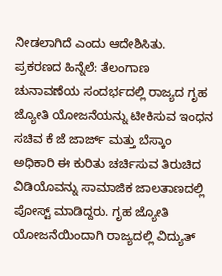ನೀಡಲಾಗಿದೆ ಎಂದು ಆದೇಶಿಸಿತು.
ಪ್ರಕರಣದ ಹಿನ್ನೆಲೆ: ತೆಲಂಗಾಣ ಚುನಾವಣೆಯ ಸಂದರ್ಭದಲ್ಲಿ ರಾಜ್ಯದ ಗೃಹ ಜ್ಯೋತಿ ಯೋಜನೆಯನ್ನು ಟೀಕಿಸುವ ಇಂಧನ ಸಚಿವ ಕೆ ಜೆ ಜಾರ್ಜ್ ಮತ್ತು ಬೆಸ್ಕಾಂ ಅಧಿಕಾರಿ ಈ ಕುರಿತು ಚರ್ಚಿಸುವ ತಿರುಚಿದ ವಿಡಿಯೊವನ್ನು ಸಾಮಾಜಿಕ ಜಾಲತಾಣದಲ್ಲಿ ಪೋಸ್ಟ್ ಮಾಡಿದ್ದರು. ಗೃಹ ಜ್ಯೋತಿ ಯೋಜನೆಯಿಂದಾಗಿ ರಾಜ್ಯದಲ್ಲಿ ವಿದ್ಯುತ್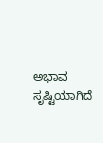ಅಭಾವ ಸೃಷ್ಟಿಯಾಗಿದೆ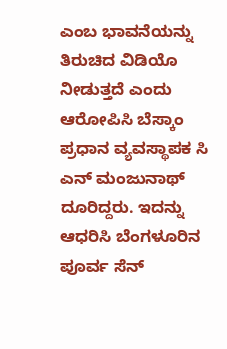ಎಂಬ ಭಾವನೆಯನ್ನು ತಿರುಚಿದ ವಿಡಿಯೊ ನೀಡುತ್ತದೆ ಎಂದು ಆರೋಪಿಸಿ ಬೆಸ್ಕಾಂ ಪ್ರಧಾನ ವ್ಯವಸ್ಥಾಪಕ ಸಿ ಎನ್ ಮಂಜುನಾಥ್ ದೂರಿದ್ದರು. ಇದನ್ನು ಆಧರಿಸಿ ಬೆಂಗಳೂರಿನ ಪೂರ್ವ ಸೆನ್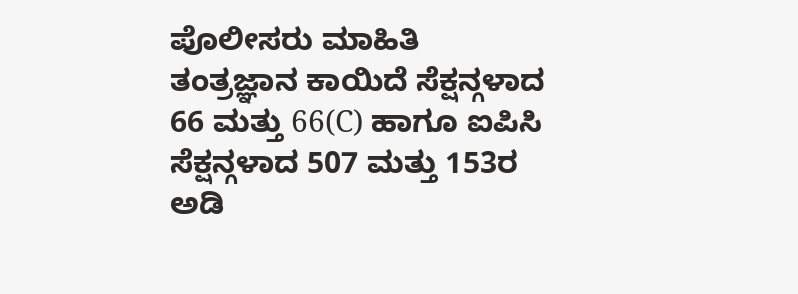ಪೊಲೀಸರು ಮಾಹಿತಿ ತಂತ್ರಜ್ಞಾನ ಕಾಯಿದೆ ಸೆಕ್ಷನ್ಗಳಾದ 66 ಮತ್ತು 66(C) ಹಾಗೂ ಐಪಿಸಿ ಸೆಕ್ಷನ್ಗಳಾದ 507 ಮತ್ತು 153ರ ಅಡಿ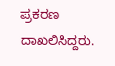ಪ್ರಕರಣ ದಾಖಲಿಸಿದ್ದರು.